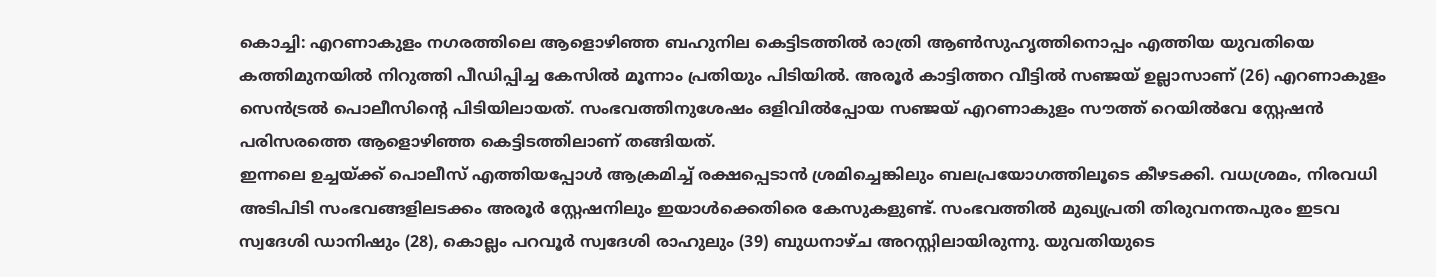കൊച്ചി: എറണാകുളം നഗരത്തിലെ ആളൊഴിഞ്ഞ ബഹുനില കെട്ടിടത്തിൽ രാത്രി ആൺസുഹൃത്തിനൊപ്പം എത്തിയ യുവതിയെ കത്തിമുനയിൽ നിറുത്തി പീഡിപ്പിച്ച കേസിൽ മൂന്നാം പ്രതിയും പിടിയിൽ. അരൂർ കാട്ടിത്തറ വീട്ടിൽ സഞ്ജയ് ഉല്ലാസാണ് (26) എറണാകുളം സെൻട്രൽ പൊലീസിന്റെ പിടിയിലായത്. സംഭവത്തിനുശേഷം ഒളിവിൽപ്പോയ സഞ്ജയ് എറണാകുളം സൗത്ത് റെയിൽവേ സ്റ്റേഷൻ പരിസരത്തെ ആളൊഴിഞ്ഞ കെട്ടിടത്തിലാണ് തങ്ങിയത്.
ഇന്നലെ ഉച്ചയ്ക്ക് പൊലീസ് എത്തിയപ്പോൾ ആക്രമിച്ച് രക്ഷപ്പെടാൻ ശ്രമിച്ചെങ്കിലും ബലപ്രയോഗത്തിലൂടെ കീഴടക്കി. വധശ്രമം, നിരവധി അടിപിടി സംഭവങ്ങളിലടക്കം അരൂർ സ്റ്റേഷനിലും ഇയാൾക്കെതിരെ കേസുകളുണ്ട്. സംഭവത്തിൽ മുഖ്യപ്രതി തിരുവനന്തപുരം ഇടവ സ്വദേശി ഡാനിഷും (28), കൊല്ലം പറവൂർ സ്വദേശി രാഹുലും (39) ബുധനാഴ്ച അറസ്റ്റിലായിരുന്നു. യുവതിയുടെ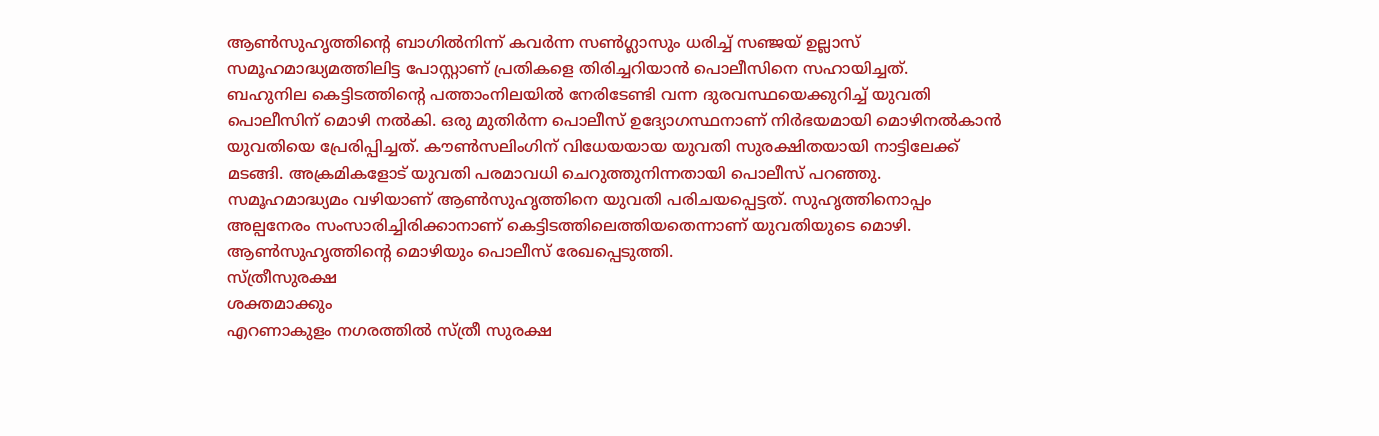ആൺസുഹൃത്തിന്റെ ബാഗിൽനിന്ന് കവർന്ന സൺഗ്ലാസും ധരിച്ച് സഞ്ജയ് ഉല്ലാസ് സമൂഹമാദ്ധ്യമത്തിലിട്ട പോസ്റ്റാണ് പ്രതികളെ തിരിച്ചറിയാൻ പൊലീസിനെ സഹായിച്ചത്.
ബഹുനില കെട്ടിടത്തിന്റെ പത്താംനിലയിൽ നേരിടേണ്ടി വന്ന ദുരവസ്ഥയെക്കുറിച്ച് യുവതി പൊലീസിന് മൊഴി നൽകി. ഒരു മുതിർന്ന പൊലീസ് ഉദ്യോഗസ്ഥനാണ് നിർഭയമായി മൊഴിനൽകാൻ യുവതിയെ പ്രേരിപ്പിച്ചത്. കൗൺസലിംഗിന് വിധേയയായ യുവതി സുരക്ഷിതയായി നാട്ടിലേക്ക് മടങ്ങി. അക്രമികളോട് യുവതി പരമാവധി ചെറുത്തുനിന്നതായി പൊലീസ് പറഞ്ഞു.
സമൂഹമാദ്ധ്യമം വഴിയാണ് ആൺസുഹൃത്തിനെ യുവതി പരിചയപ്പെട്ടത്. സുഹൃത്തിനൊപ്പം അല്പനേരം സംസാരിച്ചിരിക്കാനാണ് കെട്ടിടത്തിലെത്തിയതെന്നാണ് യുവതിയുടെ മൊഴി.
ആൺസുഹൃത്തിന്റെ മൊഴിയും പൊലീസ് രേഖപ്പെടുത്തി.
സ്ത്രീസുരക്ഷ
ശക്തമാക്കും
എറണാകുളം നഗരത്തിൽ സ്ത്രീ സുരക്ഷ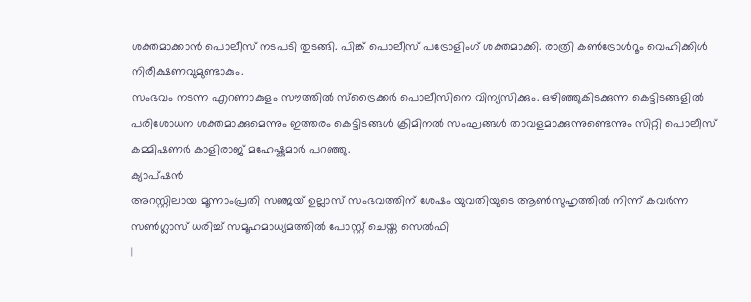ശക്തമാക്കാൻ പൊലീസ് നടപടി തുടങ്ങി. പിങ്ക് പൊലീസ് പട്രോളിംഗ് ശക്തമാക്കി. രാത്രി കൺട്രോൾറൂം വെഹിക്കിൾ നിരീക്ഷണവുമുണ്ടാകും.
സംഭവം നടന്ന എറണാകുളം സൗത്തിൽ സ്ട്രൈക്കർ പൊലീസിനെ വിന്യസിക്കും. ഒഴിഞ്ഞുകിടക്കുന്ന കെട്ടിടങ്ങളിൽ പരിശോധന ശക്തമാക്കുമെന്നും ഇത്തരം കെട്ടിടങ്ങൾ ക്രിമിനൽ സംഘങ്ങൾ താവളമാക്കുന്നുണ്ടെന്നും സിറ്റി പൊലീസ് കമ്മിഷണർ കാളിരാജ് മഹേഷ്കുമാർ പറഞ്ഞു.
ക്യാപ്ഷൻ
അറസ്റ്റിലായ മൂന്നാംപ്രതി സഞ്ജയ് ഉല്ലാസ് സംഭവത്തിന് ശേഷം യുവതിയുടെ ആൺസുഹൃത്തിൽ നിന്ന് കവർന്ന സൺഗ്ലാസ് ധരിച്ച് സമൂഹമാധ്യമത്തിൽ പോസ്റ്റ് ചെയ്ത സെൽഫി
|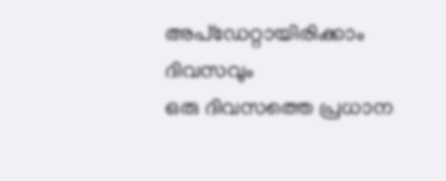അപ്ഡേറ്റായിരിക്കാം ദിവസവും
ഒരു ദിവസത്തെ പ്രധാന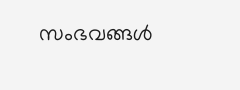സംഭവങ്ങൾ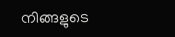നിങ്ങളുടെ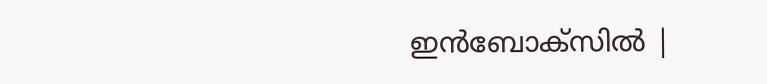ഇൻബോക്സിൽ |